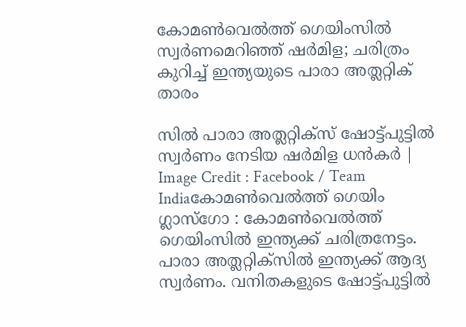കോമൺവെൽത്ത് ഗെയിംസിൽ സ്വർണമെറിഞ്ഞ് ഷർമിള; ചരിത്രം കുറിച്ച് ഇന്ത്യയുടെ പാരാ അത്ലറ്റിക് താരം

സിൽ പാരാ അത്ലറ്റിക്സ് ഷോട്ട്പുട്ടിൽ സ്വർണം നേടിയ ഷർമിള ധൻകർ | Image Credit : Facebook / Team Indiaകോമൺവെൽത്ത് ഗെയിം
ഗ്ലാസ്ഗോ : കോമൺവെൽത്ത് ഗെയിംസിൽ ഇന്ത്യക്ക് ചരിത്രനേട്ടം. പാരാ അത്ലറ്റിക്സിൽ ഇന്ത്യക്ക് ആദ്യ സ്വർണം. വനിതകളുടെ ഷോട്ട്പുട്ടിൽ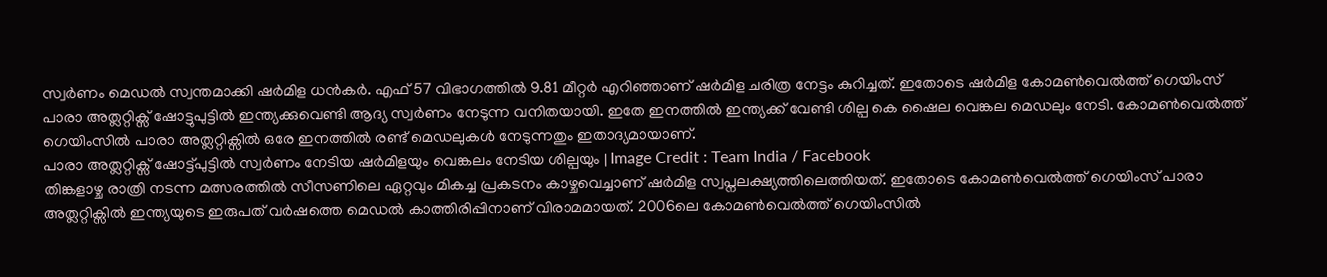സ്വർണം മെഡൽ സ്വന്തമാക്കി ഷർമിള ധൻകർ. എഫ് 57 വിഭാഗത്തിൽ 9.81 മീറ്റർ എറിഞ്ഞാണ് ഷർമിള ചരിത്ര നേട്ടം കുറിച്ചത്. ഇതോടെ ഷർമിള കോമൺവെൽത്ത് ഗെയിംസ് പാരാ അത്ലറ്റിക്സ് ഷോട്ടുപുട്ടിൽ ഇന്ത്യക്കുവെണ്ടി ആദ്യ സ്വർണം നേടുന്ന വനിതയായി. ഇതേ ഇനത്തിൽ ഇന്ത്യക്ക് വേണ്ടി ശില്പ കെ ഷൈല വെങ്കല മെഡലും നേടി. കോമൺവെൽത്ത് ഗെയിംസിൽ പാരാ അത്ലറ്റിക്സിൽ ഒരേ ഇനത്തിൽ രണ്ട് മെഡലുകൾ നേടുന്നതും ഇതാദ്യമായാണ്.
പാരാ അത്ലറ്റിക്സ് ഷോട്ട്പുട്ടിൽ സ്വർണം നേടിയ ഷർമിളയും വെങ്കലം നേടിയ ശില്പയും | Image Credit : Team India / Facebook
തിങ്കളാഴ്ച രാത്രി നടന്ന മത്സരത്തിൽ സീസണിലെ ഏറ്റവും മികച്ച പ്രകടനം കാഴ്ചവെച്ചാണ് ഷർമിള സ്വപ്നലക്ഷ്യത്തിലെത്തിയത്. ഇതോടെ കോമൺവെൽത്ത് ഗെയിംസ് പാരാ അത്ലറ്റിക്സിൽ ഇന്ത്യയുടെ ഇരുപത് വർഷത്തെ മെഡൽ കാത്തിരിപ്പിനാണ് വിരാമമായത്. 2006ലെ കോമൺവെൽത്ത് ഗെയിംസിൽ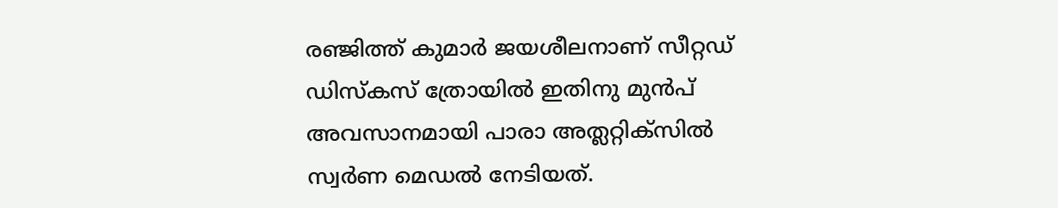രഞ്ജിത്ത് കുമാർ ജയശീലനാണ് സീറ്റഡ് ഡിസ്കസ് ത്രോയിൽ ഇതിനു മുൻപ് അവസാനമായി പാരാ അത്ലറ്റിക്സിൽ സ്വർണ മെഡൽ നേടിയത്.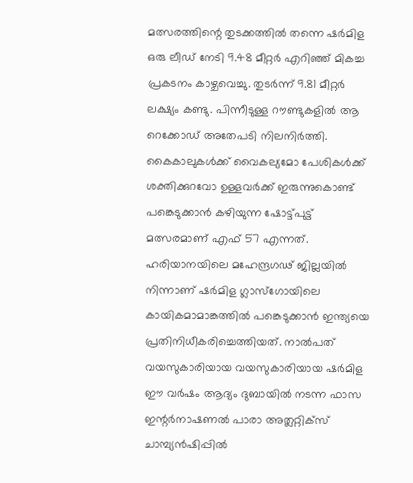മത്സരത്തിന്റെ തുടക്കത്തിൽ തന്നെ ഷർമിള ഒരു ലീഡ് നേടി 9.48 മീറ്റർ എറിഞ്ഞ് മികച്ച പ്രകടനം കാഴ്ചവെച്ചു. തുടർന്ന് 9.81 മീറ്റർ ലക്ഷ്യം കണ്ടു. പിന്നീടുള്ള റൗണ്ടുകളിൽ ആ റെക്കോഡ് അതേപടി നിലനിർത്തി.
കൈകാലുകൾക്ക് വൈകല്യമോ പേശികൾക്ക് ശക്തിക്കുറവോ ഉള്ളവർക്ക് ഇരുന്നുകൊണ്ട് പങ്കെടുക്കാൻ കഴിയുന്ന ഷോട്ട്പുട്ട് മത്സരമാണ് എഫ് 57 എന്നത്.
ഹരിയാനയിലെ മഹേന്ദ്രഗഢ് ജില്ലയിൽ നിന്നാണ് ഷർമിള ഗ്ലാസ്ഗോയിലെ കായികമാമാങ്കത്തിൽ പങ്കെടുക്കാൻ ഇന്ത്യയെ പ്രതിനിധീകരിച്ചെത്തിയത്. നാൽപത് വയസുകാരിയായ വയസുകാരിയായ ഷർമിള ഈ വർഷം ആദ്യം ദുബായിൽ നടന്ന ഫാസ ഇന്റർനാഷണൽ പാരാ അത്ലറ്റിക്സ് ചാമ്പ്യൻഷിപ്പിൽ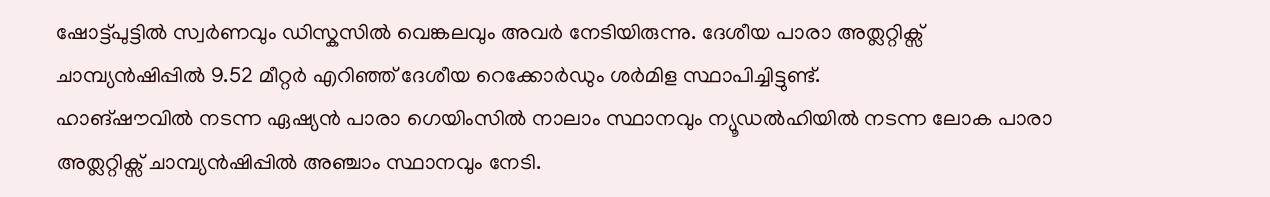ഷോട്ട്പുട്ടിൽ സ്വർണവും ഡിസ്കസിൽ വെങ്കലവും അവർ നേടിയിരുന്നു. ദേശീയ പാരാ അത്ലറ്റിക്സ് ചാമ്പ്യൻഷിപ്പിൽ 9.52 മീറ്റർ എറിഞ്ഞ് ദേശീയ റെക്കോർഡും ശർമിള സ്ഥാപിച്ചിട്ടുണ്ട്.
ഹാങ്ഷൗവിൽ നടന്ന ഏഷ്യൻ പാരാ ഗെയിംസിൽ നാലാം സ്ഥാനവും ന്യൂഡൽഹിയിൽ നടന്ന ലോക പാരാ അത്ലറ്റിക്സ് ചാമ്പ്യൻഷിപ്പിൽ അഞ്ചാം സ്ഥാനവും നേടി.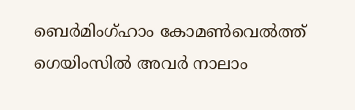ബെർമിംഗ്ഹാം കോമൺവെൽത്ത് ഗെയിംസിൽ അവർ നാലാം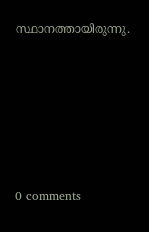സ്ഥാനത്തായിരുന്നു.








0 comments